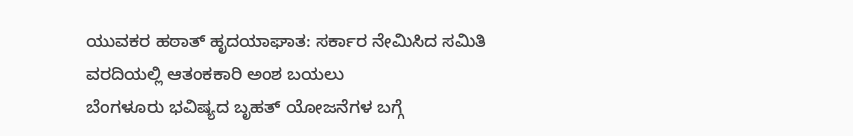ಯುವಕರ ಹಠಾತ್ ಹೃದಯಾಘಾತ: ಸರ್ಕಾರ ನೇಮಿಸಿದ ಸಮಿತಿ ವರದಿಯಲ್ಲಿ ಆತಂಕಕಾರಿ ಅಂಶ ಬಯಲು
ಬೆಂಗಳೂರು ಭವಿಷ್ಯದ ಬೃಹತ್ ಯೋಜನೆಗಳ ಬಗ್ಗೆ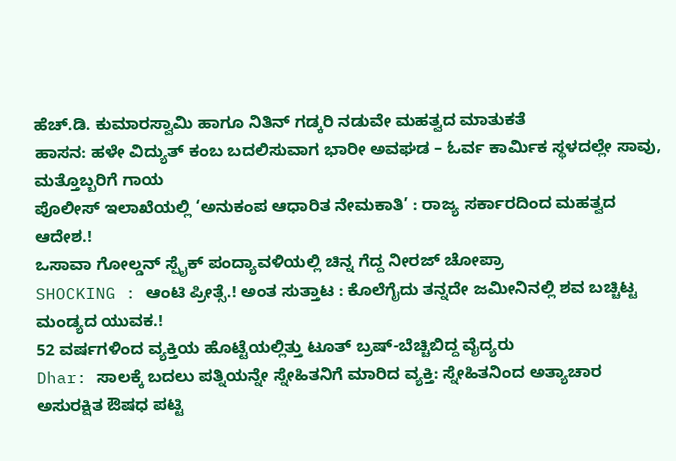ಹೆಚ್.ಡಿ. ಕುಮಾರಸ್ವಾಮಿ ಹಾಗೂ ನಿತಿನ್ ಗಡ್ಕರಿ ನಡುವೇ ಮಹತ್ವದ ಮಾತುಕತೆ
ಹಾಸನ: ಹಳೇ ವಿದ್ಯುತ್ ಕಂಬ ಬದಲಿಸುವಾಗ ಭಾರೀ ಅವಘಡ – ಓರ್ವ ಕಾರ್ಮಿಕ ಸ್ಥಳದಲ್ಲೇ ಸಾವು, ಮತ್ತೊಬ್ಬರಿಗೆ ಗಾಯ
ಪೊಲೀಸ್ ಇಲಾಖೆಯಲ್ಲಿ ‘ಅನುಕಂಪ ಆಧಾರಿತ ನೇಮಕಾತಿ’ : ರಾಜ್ಯ ಸರ್ಕಾರದಿಂದ ಮಹತ್ವದ ಆದೇಶ.!
ಒಸಾವಾ ಗೋಲ್ಡನ್ ಸ್ಪೈಕ್ ಪಂದ್ಯಾವಳಿಯಲ್ಲಿ ಚಿನ್ನ ಗೆದ್ದ ನೀರಜ್ ಚೋಪ್ರಾ
SHOCKING : ಆಂಟಿ ಪ್ರೀತ್ಸೆ.! ಅಂತ ಸುತ್ತಾಟ : ಕೊಲೆಗೈದು ತನ್ನದೇ ಜಮೀನಿನಲ್ಲಿ ಶವ ಬಚ್ಚಿಟ್ಟ ಮಂಡ್ಯದ ಯುವಕ.!
52 ವರ್ಷಗಳಿಂದ ವ್ಯಕ್ತಿಯ ಹೊಟ್ಟೆಯಲ್ಲಿತ್ತು ಟೂತ್ ಬ್ರಷ್-ಬೆಚ್ಚಿಬಿದ್ದ ವೈದ್ಯರು
Dhar: ಸಾಲಕ್ಕೆ ಬದಲು ಪತ್ನಿಯನ್ನೇ ಸ್ನೇಹಿತನಿಗೆ ಮಾರಿದ ವ್ಯಕ್ತಿ: ಸ್ನೇಹಿತನಿಂದ ಅತ್ಯಾಚಾರ
ಅಸುರಕ್ಷಿತ ಔಷಧ ಪಟ್ಟಿ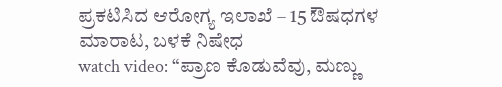ಪ್ರಕಟಿಸಿದ ಆರೋಗ್ಯ ಇಲಾಖೆ – 15 ಔಷಧಗಳ ಮಾರಾಟ, ಬಳಕೆ ನಿಷೇಧ
watch video: “ಪ್ರಾಣ ಕೊಡುವೆವು, ಮಣ್ಣು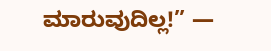ಮಾರುವುದಿಲ್ಲ!” —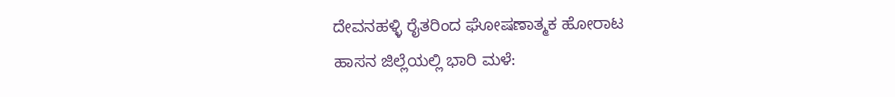ದೇವನಹಳ್ಳಿ ರೈತರಿಂದ ಘೋಷಣಾತ್ಮಕ ಹೋರಾಟ
ಹಾಸನ ಜಿಲ್ಲೆಯಲ್ಲಿ ಭಾರಿ ಮಳೆ: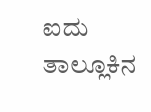ಐದು ತಾಲ್ಲೂಕಿನ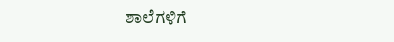ಶಾಲೆಗಳಿಗೆ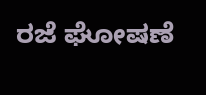ರಜೆ ಘೋಷಣೆ